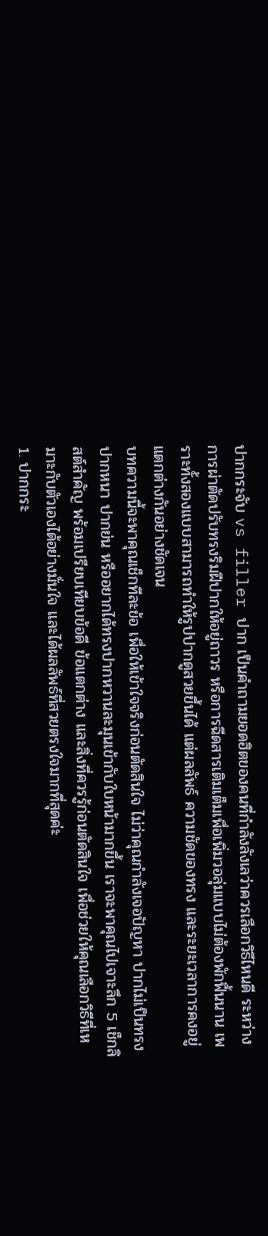ปากกระจับ vs filler ปาก เป็นคำถามยอดฮิตของคนที่กำลังลังเลว่าควรเลือกวิธีไหนดี ระหว่างการผ่าตัดปรับทรงริมฝีปากให้อยู่ถาวร หรือการฉีดสารเติมเต็มเพื่อเพิ่มวอลุ่มแบบไม่ต้องพักฟื้นนาน เพราะทั้งสองแบบสามารถทำให้รูปปากดูสวยขึ้นได้ แต่ผลลัพธ์ ความชัดของทรง และระยะเวลาการคงอยู่แตกต่างกันอย่างชัดเจน
บทความนี้จะพาคุณเช็กทีละข้อ เพื่อให้เข้าใจจริงก่อนตัดสินใจ ไม่ว่าคุณกำลังเจอปัญหา ปากไม่เป็นทรง ปากหนา ปากย่น หรืออยากได้ทรงปากหวานละมุนเข้ากับใบหน้ามากขึ้น เราจะพาคุณไปเจาะลึก 5 เช็กลิสต์สำคัญ พร้อมเปรียบเทียบข้อดี ข้อแตกต่าง และสิ่งที่ควรรู้ก่อนตัดสินใจ เพื่อช่วยให้คุณเลือกวิธีที่เหมาะกับตัวเองได้อย่างมั่นใจ และได้ผลลัพธ์ที่สวยตรงใจมากที่สุดค่ะ
1. ปากกระ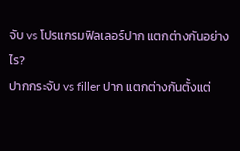จับ vs โปรแกรมฟิลเลอร์ปาก แตกต่างกันอย่างไร?
ปากกระจับ vs filler ปาก แตกต่างกันตั้งแต่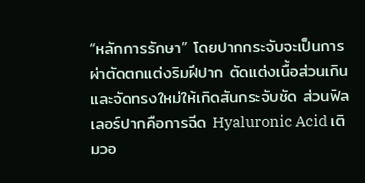“หลักการรักษา” โดยปากกระจับจะเป็นการผ่าตัดตกแต่งริมฝีปาก ตัดแต่งเนื้อส่วนเกินและจัดทรงใหม่ให้เกิดสันกระจับชัด ส่วนฟิลเลอร์ปากคือการฉีด Hyaluronic Acid เติมวอ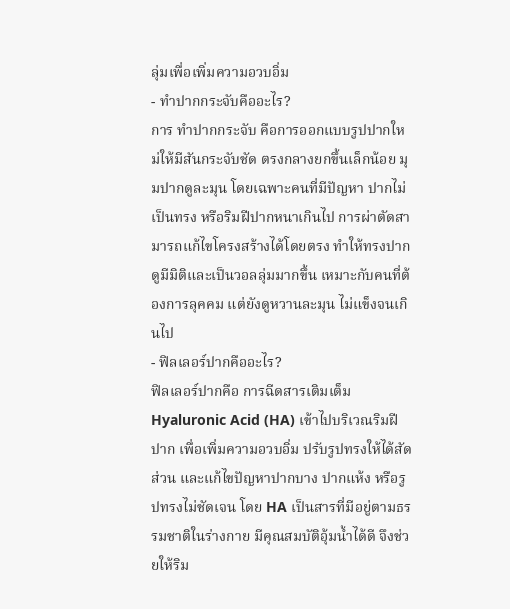ลุ่มเพื่อเพิ่มความอวบอิ่ม
- ทำปากกระจับคืออะไร?
การ ทำปากกระจับ คือการออกแบบรูปปากใหม่ให้มีสันกระจับชัด ตรงกลางยกขึ้นเล็กน้อย มุมปากดูละมุน โดยเฉพาะคนที่มีปัญหา ปากไม่เป็นทรง หรือริมฝีปากหนาเกินไป การผ่าตัดสามารถแก้ไขโครงสร้างได้โดยตรง ทำให้ทรงปากดูมีมิติและเป็นวอลลุ่มมากขึ้น เหมาะกับคนที่ต้องการลุคคม แต่ยังดูหวานละมุน ไม่แข็งจนเกินไป
- ฟิลเลอร์ปากคืออะไร?
ฟิลเลอร์ปากคือ การฉีดสารเติมเต็ม Hyaluronic Acid (HA) เข้าไปบริเวณริมฝีปาก เพื่อเพิ่มความอวบอิ่ม ปรับรูปทรงให้ได้สัดส่วน และแก้ไขปัญหาปากบาง ปากแห้ง หรือรูปทรงไม่ชัดเจน โดย HA เป็นสารที่มีอยู่ตามธรรมชาติในร่างกาย มีคุณสมบัติอุ้มน้ำได้ดี จึงช่วยให้ริม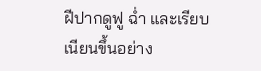ฝีปากดูฟู ฉ่ำ และเรียบเนียนขึ้นอย่าง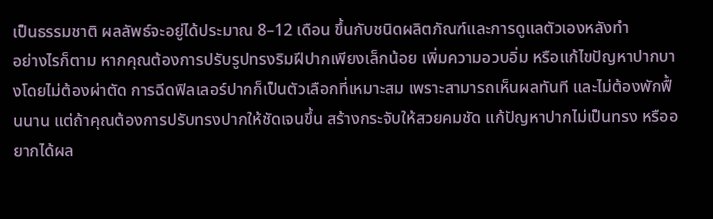เป็นธรรมชาติ ผลลัพธ์จะอยู่ได้ประมาณ 8–12 เดือน ขึ้นกับชนิดผลิตภัณฑ์และการดูแลตัวเองหลังทำ
อย่างไรก็ตาม หากคุณต้องการปรับรูปทรงริมฝีปากเพียงเล็กน้อย เพิ่มความอวบอิ่ม หรือแก้ไขปัญหาปากบางโดยไม่ต้องผ่าตัด การฉีดฟิลเลอร์ปากก็เป็นตัวเลือกที่เหมาะสม เพราะสามารถเห็นผลทันที และไม่ต้องพักฟื้นนาน แต่ถ้าคุณต้องการปรับทรงปากให้ชัดเจนขึ้น สร้างกระจับให้สวยคมชัด แก้ปัญหาปากไม่เป็นทรง หรืออยากได้ผล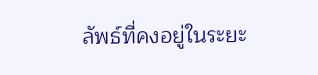ลัพธ์ที่คงอยู่ในระยะ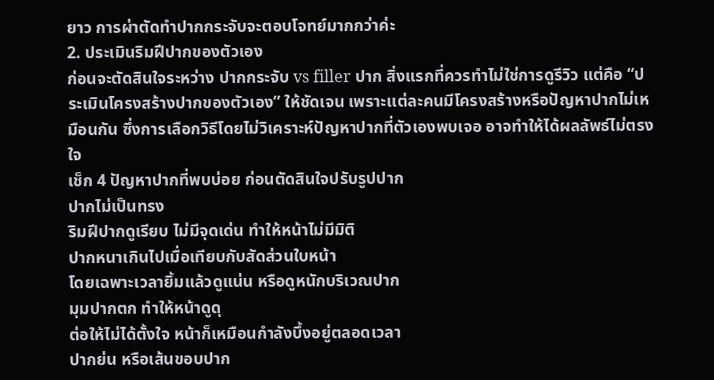ยาว การผ่าตัดทำปากกระจับจะตอบโจทย์มากกว่าค่ะ
2. ประเมินริมฝีปากของตัวเอง
ก่อนจะตัดสินใจระหว่าง ปากกระจับ vs filler ปาก สิ่งแรกที่ควรทำไม่ใช่การดูรีวิว แต่คือ “ประเมินโครงสร้างปากของตัวเอง” ให้ชัดเจน เพราะเเต่ละคนมีโครงสร้างหรือปัญหาปากไม่เหมือนกัน ซึ่งการเลือกวิธีโดยไม่วิเคราะห์ปัญหาปากที่ตัวเองพบเจอ อาจทำให้ได้ผลลัพธ์ไม่ตรงใจ
เช็ก 4 ปัญหาปากที่พบบ่อย ก่อนตัดสินใจปรับรูปปาก
ปากไม่เป็นทรง
ริมฝีปากดูเรียบ ไม่มีจุดเด่น ทำให้หน้าไม่มีมิติ
ปากหนาเกินไปเมื่อเทียบกับสัดส่วนใบหน้า
โดยเฉพาะเวลายิ้มแล้วดูแน่น หรือดูหนักบริเวณปาก
มุมปากตก ทำให้หน้าดูดุ
ต่อให้ไม่ได้ตั้งใจ หน้าก็เหมือนกำลังบึ้งอยู่ตลอดเวลา
ปากย่น หรือเส้นขอบปาก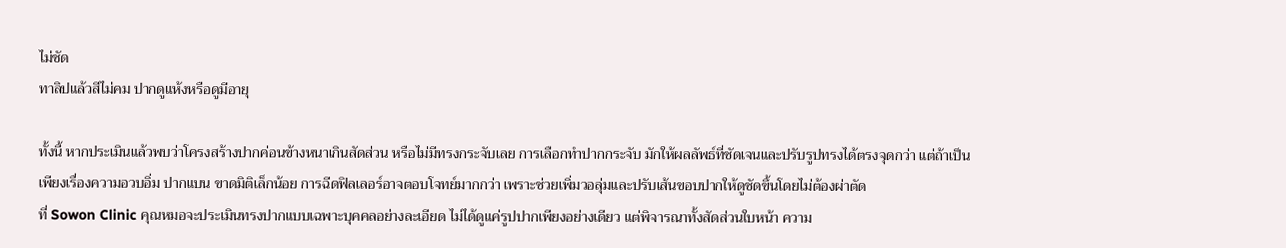ไม่ชัด
ทาลิปแล้วสีไม่คม ปากดูแห้งหรือดูมีอายุ

ทั้งนี้ หากประเมินแล้วพบว่าโครงสร้างปากค่อนข้างหนาเกินสัดส่วน หรือไม่มีทรงกระจับเลย การเลือกทำปากกระจับ มักให้ผลลัพธ์ที่ชัดเจนและปรับรูปทรงได้ตรงจุดกว่า แต่ถ้าเป็นเพียงเรื่องความอวบอิ่ม ปากแบน ขาดมิติเล็กน้อย การฉีดฟิลเลอร์อาจตอบโจทย์มากกว่า เพราะช่วยเพิ่มวอลุ่มและปรับเส้นขอบปากให้ดูชัดขึ้นโดยไม่ต้องผ่าตัด
ที่ Sowon Clinic คุณหมอจะประเมินทรงปากแบบเฉพาะบุคคลอย่างละเอียด ไม่ได้ดูแค่รูปปากเพียงอย่างเดียว แต่พิจารณาทั้งสัดส่วนใบหน้า ความ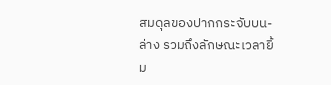สมดุลของปากกระจับบน-ล่าง รวมถึงลักษณะเวลายิ้ม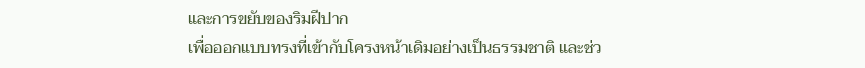และการขยับของริมฝีปาก
เพื่อออกแบบทรงที่เข้ากับโครงหน้าเดิมอย่างเป็นธรรมชาติ และช่ว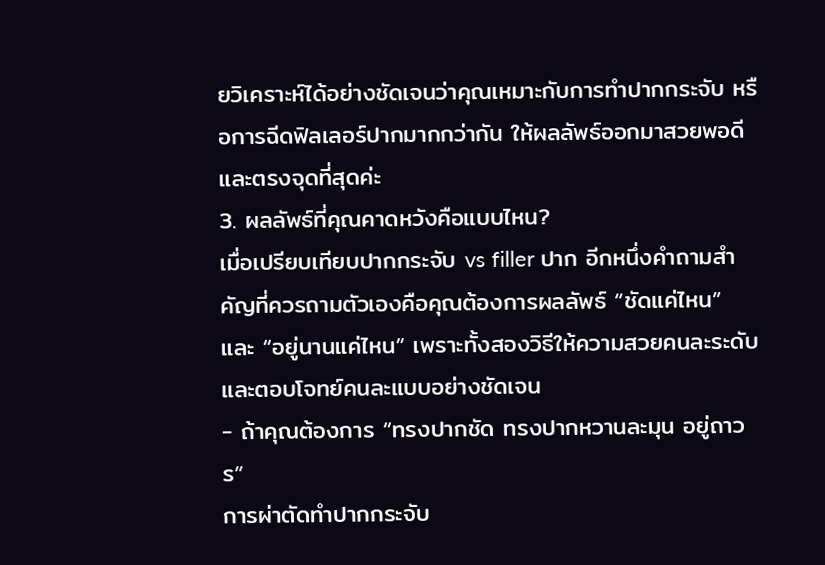ยวิเคราะห์ได้อย่างชัดเจนว่าคุณเหมาะกับการทำปากกระจับ หรือการฉีดฟิลเลอร์ปากมากกว่ากัน ให้ผลลัพธ์ออกมาสวยพอดีและตรงจุดที่สุดค่ะ
3. ผลลัพธ์ที่คุณคาดหวังคือแบบไหน?
เมื่อเปรียบเทียบปากกระจับ vs filler ปาก อีกหนึ่งคำถามสำคัญที่ควรถามตัวเองคือคุณต้องการผลลัพธ์ “ชัดแค่ไหน” และ “อยู่นานแค่ไหน” เพราะทั้งสองวิธีให้ความสวยคนละระดับ และตอบโจทย์คนละแบบอย่างชัดเจน
- ถ้าคุณต้องการ “ทรงปากชัด ทรงปากหวานละมุน อยู่ถาวร”
การผ่าตัดทำปากกระจับ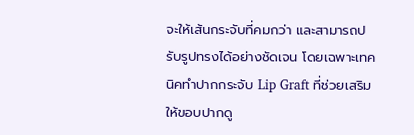จะให้เส้นกระจับที่คมกว่า และสามารถปรับรูปทรงได้อย่างชัดเจน โดยเฉพาะเทคนิคทำปากกระจับ Lip Graft ที่ช่วยเสริมให้ขอบปากดู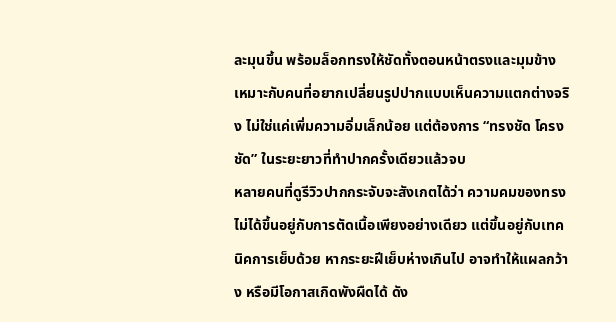ละมุนขึ้น พร้อมล็อกทรงให้ชัดทั้งตอนหน้าตรงและมุมข้าง เหมาะกับคนที่อยากเปลี่ยนรูปปากแบบเห็นความแตกต่างจริง ไม่ใช่แค่เพิ่มความอิ่มเล็กน้อย แต่ต้องการ “ทรงชัด โครงชัด” ในระยะยาวที่ทำปากครั้งเดียวแล้วจบ
หลายคนที่ดูรีวิวปากกระจับจะสังเกตได้ว่า ความคมของทรงไม่ได้ขึ้นอยู่กับการตัดเนื้อเพียงอย่างเดียว แต่ขึ้นอยู่กับเทคนิคการเย็บด้วย หากระยะฝีเย็บห่างเกินไป อาจทำให้แผลกว้าง หรือมีโอกาสเกิดพังผืดได้ ดัง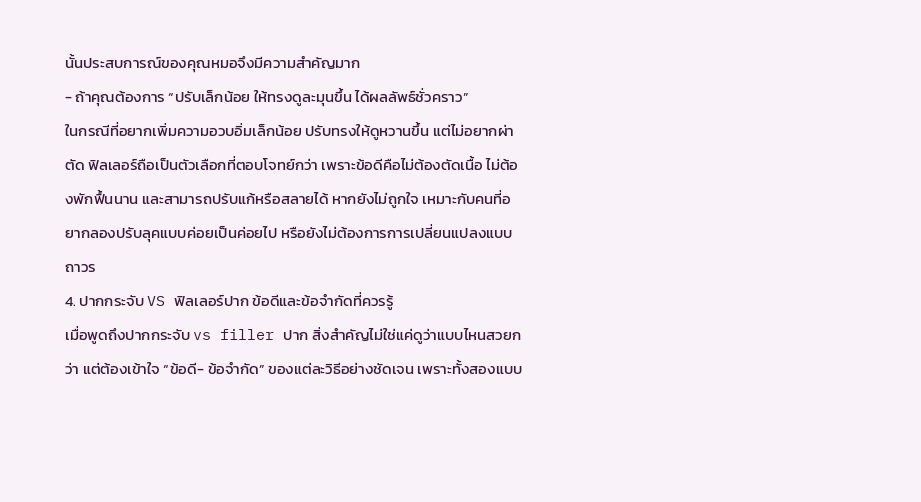นั้นประสบการณ์ของคุณหมอจึงมีความสำคัญมาก
- ถ้าคุณต้องการ “ปรับเล็กน้อย ให้ทรงดูละมุนขึ้น ได้ผลลัพธ์ชั่วคราว”
ในกรณีที่อยากเพิ่มความอวบอิ่มเล็กน้อย ปรับทรงให้ดูหวานขึ้น แต่ไม่อยากผ่าตัด ฟิลเลอร์ถือเป็นตัวเลือกที่ตอบโจทย์กว่า เพราะข้อดีคือไม่ต้องตัดเนื้อ ไม่ต้องพักฟื้นนาน และสามารถปรับแก้หรือสลายได้ หากยังไม่ถูกใจ เหมาะกับคนที่อยากลองปรับลุคแบบค่อยเป็นค่อยไป หรือยังไม่ต้องการการเปลี่ยนแปลงแบบถาวร
4. ปากกระจับ VS ฟิลเลอร์ปาก ข้อดีและข้อจำกัดที่ควรรู้
เมื่อพูดถึงปากกระจับ vs filler ปาก สิ่งสำคัญไม่ใช่แค่ดูว่าแบบไหนสวยกว่า แต่ต้องเข้าใจ “ข้อดี- ข้อจำกัด” ของแต่ละวิธีอย่างชัดเจน เพราะทั้งสองแบบ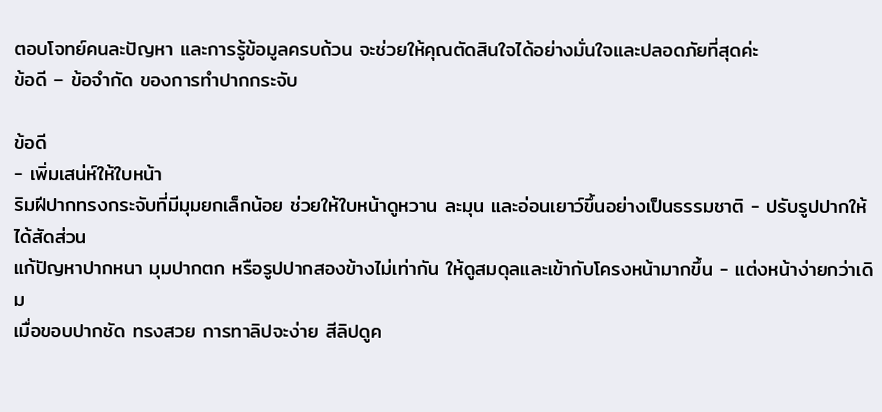ตอบโจทย์คนละปัญหา และการรู้ข้อมูลครบถ้วน จะช่วยให้คุณตัดสินใจได้อย่างมั่นใจและปลอดภัยที่สุดค่ะ
ข้อดี – ข้อจำกัด ของการทำปากกระจับ

ข้อดี
- เพิ่มเสน่ห์ให้ใบหน้า
ริมฝีปากทรงกระจับที่มีมุมยกเล็กน้อย ช่วยให้ใบหน้าดูหวาน ละมุน และอ่อนเยาว์ขึ้นอย่างเป็นธรรมชาติ - ปรับรูปปากให้ได้สัดส่วน
แก้ปัญหาปากหนา มุมปากตก หรือรูปปากสองข้างไม่เท่ากัน ให้ดูสมดุลและเข้ากับโครงหน้ามากขึ้น - แต่งหน้าง่ายกว่าเดิม
เมื่อขอบปากชัด ทรงสวย การทาลิปจะง่าย สีลิปดูค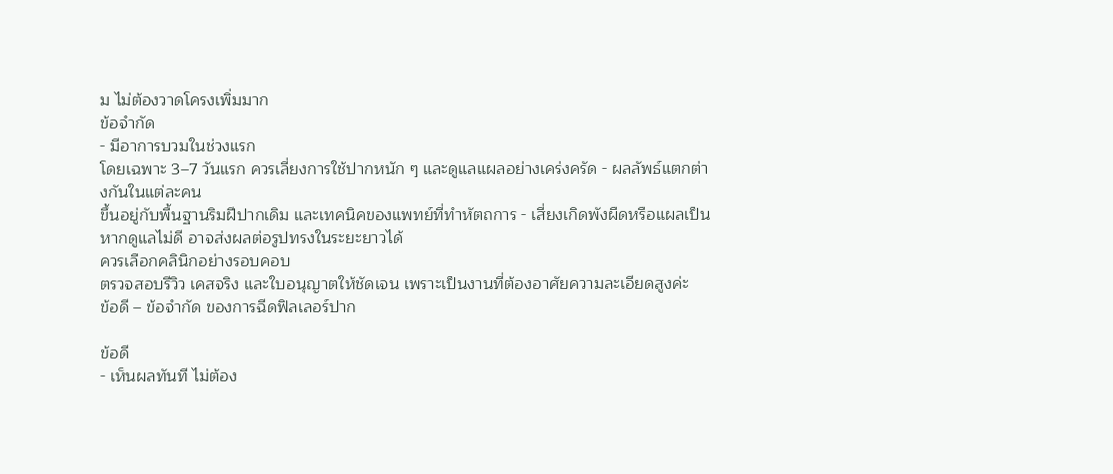ม ไม่ต้องวาดโครงเพิ่มมาก
ข้อจำกัด
- มีอาการบวมในช่วงแรก
โดยเฉพาะ 3–7 วันแรก ควรเลี่ยงการใช้ปากหนัก ๆ และดูแลแผลอย่างเคร่งครัด - ผลลัพธ์แตกต่างกันในแต่ละคน
ขึ้นอยู่กับพื้นฐานริมฝีปากเดิม และเทคนิคของแพทย์ที่ทำหัตถการ - เสี่ยงเกิดพังผืดหรือแผลเป็น
หากดูแลไม่ดี อาจส่งผลต่อรูปทรงในระยะยาวได้
ควรเลือกคลินิกอย่างรอบคอบ
ตรวจสอบรีวิว เคสจริง และใบอนุญาตให้ชัดเจน เพราะเป็นงานที่ต้องอาศัยความละเอียดสูงค่ะ
ข้อดี – ข้อจำกัด ของการฉีดฟิลเลอร์ปาก

ข้อดี
- เห็นผลทันที ไม่ต้อง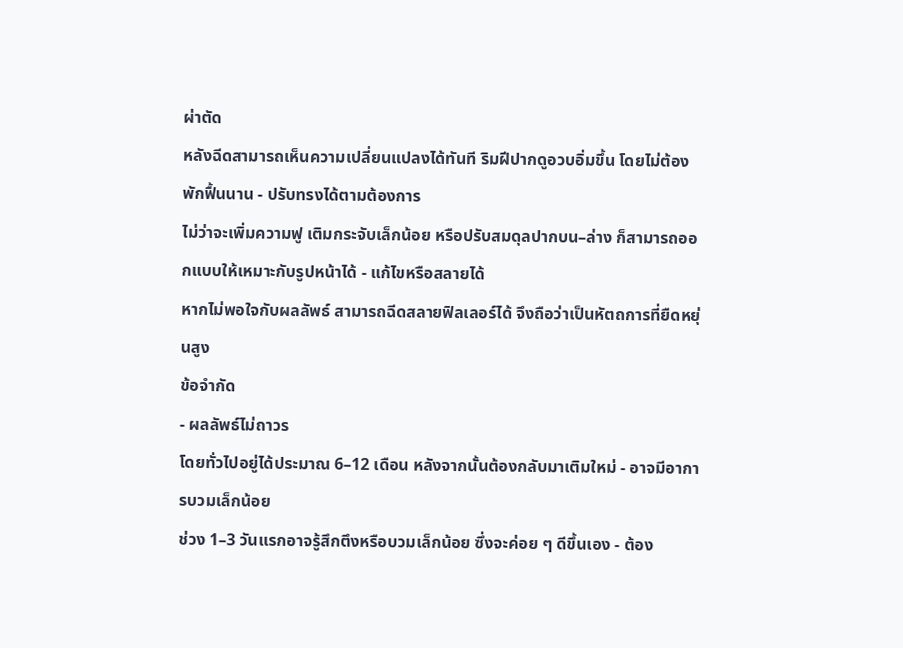ผ่าตัด
หลังฉีดสามารถเห็นความเปลี่ยนแปลงได้ทันที ริมฝีปากดูอวบอิ่มขึ้น โดยไม่ต้องพักฟื้นนาน - ปรับทรงได้ตามต้องการ
ไม่ว่าจะเพิ่มความฟู เติมกระจับเล็กน้อย หรือปรับสมดุลปากบน–ล่าง ก็สามารถออกแบบให้เหมาะกับรูปหน้าได้ - แก้ไขหรือสลายได้
หากไม่พอใจกับผลลัพธ์ สามารถฉีดสลายฟิลเลอร์ได้ จึงถือว่าเป็นหัตถการที่ยืดหยุ่นสูง
ข้อจำกัด
- ผลลัพธ์ไม่ถาวร
โดยทั่วไปอยู่ได้ประมาณ 6–12 เดือน หลังจากนั้นต้องกลับมาเติมใหม่ - อาจมีอาการบวมเล็กน้อย
ช่วง 1–3 วันแรกอาจรู้สึกตึงหรือบวมเล็กน้อย ซึ่งจะค่อย ๆ ดีขึ้นเอง - ต้อง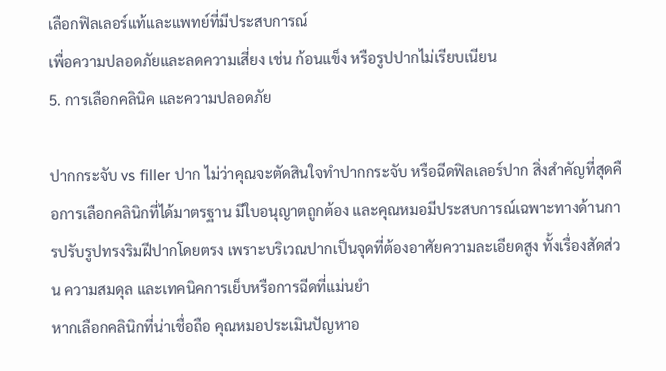เลือกฟิลเลอร์แท้และแพทย์ที่มีประสบการณ์
เพื่อความปลอดภัยและลดความเสี่ยง เช่น ก้อนแข็ง หรือรูปปากไม่เรียบเนียน
5. การเลือกคลินิค และความปลอดภัย

ปากกระจับ vs filler ปาก ไม่ว่าคุณจะตัดสินใจทำปากกระจับ หรือฉีดฟิลเลอร์ปาก สิ่งสำคัญที่สุดคือการเลือกคลินิกที่ได้มาตรฐาน มีใบอนุญาตถูกต้อง และคุณหมอมีประสบการณ์เฉพาะทางด้านการปรับรูปทรงริมฝีปากโดยตรง เพราะบริเวณปากเป็นจุดที่ต้องอาศัยความละเอียดสูง ทั้งเรื่องสัดส่วน ความสมดุล และเทคนิคการเย็บหรือการฉีดที่แม่นยำ
หากเลือกคลินิกที่น่าเชื่อถือ คุณหมอประเมินปัญหาอ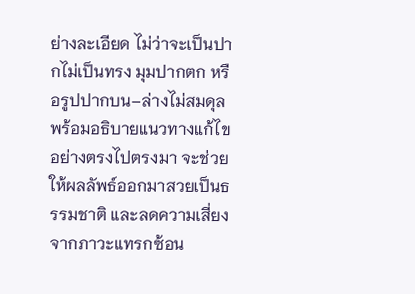ย่างละเอียด ไม่ว่าจะเป็นปากไม่เป็นทรง มุมปากตก หรือรูปปากบน–ล่างไม่สมดุล พร้อมอธิบายแนวทางแก้ไขอย่างตรงไปตรงมา จะช่วยให้ผลลัพธ์ออกมาสวยเป็นธรรมชาติ และลดความเสี่ยงจากภาวะแทรกซ้อน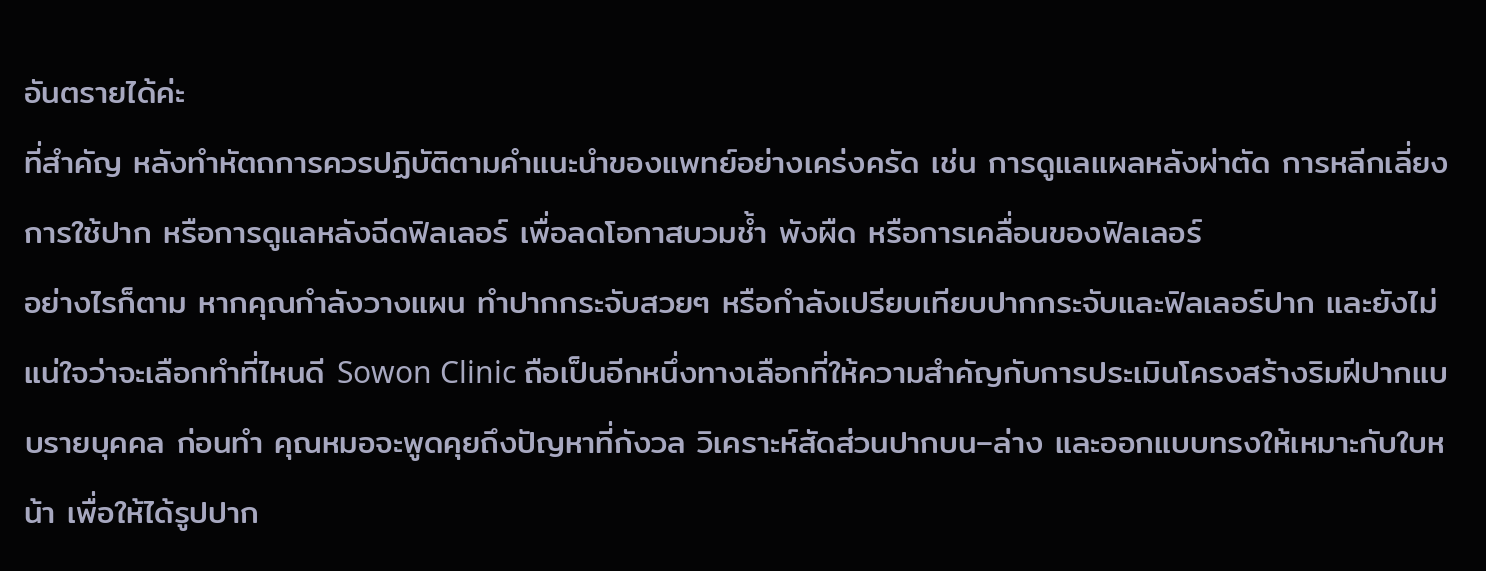อันตรายได้ค่ะ
ที่สำคัญ หลังทำหัตถการควรปฏิบัติตามคำแนะนำของแพทย์อย่างเคร่งครัด เช่น การดูแลแผลหลังผ่าตัด การหลีกเลี่ยงการใช้ปาก หรือการดูแลหลังฉีดฟิลเลอร์ เพื่อลดโอกาสบวมช้ำ พังผืด หรือการเคลื่อนของฟิลเลอร์
อย่างไรก็ตาม หากคุณกำลังวางแผน ทำปากกระจับสวยๆ หรือกำลังเปรียบเทียบปากกระจับและฟิลเลอร์ปาก และยังไม่แน่ใจว่าจะเลือกทำที่ไหนดี Sowon Clinic ถือเป็นอีกหนึ่งทางเลือกที่ให้ความสำคัญกับการประเมินโครงสร้างริมฝีปากแบบรายบุคคล ก่อนทำ คุณหมอจะพูดคุยถึงปัญหาที่กังวล วิเคราะห์สัดส่วนปากบน–ล่าง และออกแบบทรงให้เหมาะกับใบหน้า เพื่อให้ได้รูปปาก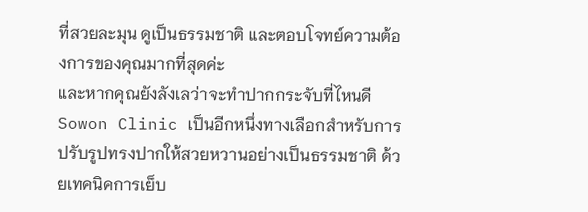ที่สวยละมุน ดูเป็นธรรมชาติ และตอบโจทย์ความต้องการของคุณมากที่สุดค่ะ
และหากคุณยังลังเลว่าจะทำปากกระจับที่ไหนดี Sowon Clinic เป็นอีกหนึ่งทางเลือกสำหรับการปรับรูปทรงปากให้สวยหวานอย่างเป็นธรรมชาติ ด้วยเทคนิคการเย็บ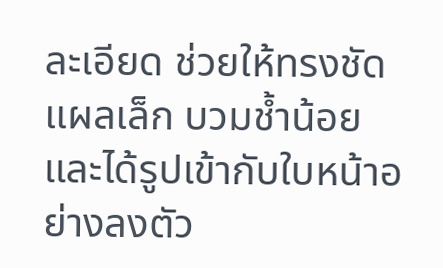ละเอียด ช่วยให้ทรงชัด แผลเล็ก บวมช้ำน้อย และได้รูปเข้ากับใบหน้าอย่างลงตัว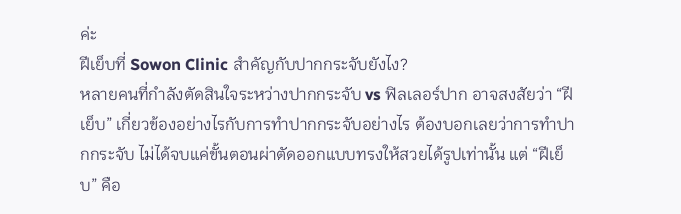ค่ะ
ฝีเย็บที่ Sowon Clinic สำคัญกับปากกระจับยังไง?
หลายคนที่กำลังตัดสินใจระหว่างปากกระจับ vs ฟิลเลอร์ปาก อาจสงสัยว่า “ฝีเย็บ” เกี่ยวข้องอย่างไรกับการทำปากกระจับอย่างไร ต้องบอกเลยว่าการทำปากกระจับ ไม่ได้จบแค่ขั้นตอนผ่าตัดออกแบบทรงให้สวยได้รูปเท่านั้น แต่ “ฝีเย็บ” คือ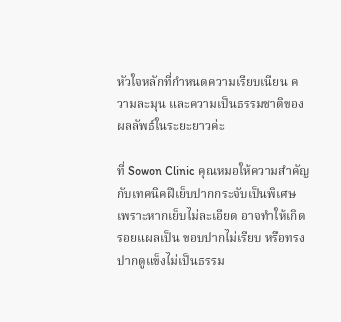หัวใจหลักที่กำหนดความเรียบเนียน ความละมุน และความเป็นธรรมชาติของผลลัพธ์ในระยะยาวค่ะ

ที่ Sowon Clinic คุณหมอให้ความสำคัญกับเทคนิคฝีเย็บปากกระจับเป็นพิเศษ เพราะหากเย็บไม่ละเอียด อาจทำให้เกิดรอยแผลเป็น ขอบปากไม่เรียบ หรือทรงปากดูแข็งไม่เป็นธรรม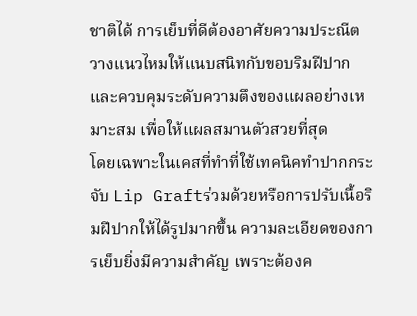ชาติได้ การเย็บที่ดีต้องอาศัยความประณีต วางแนวไหมให้แนบสนิทกับขอบริมฝีปาก และควบคุมระดับความตึงของแผลอย่างเหมาะสม เพื่อให้แผลสมานตัวสวยที่สุด
โดยเฉพาะในเคสที่ทำที่ใช้เทคนิคทำปากกระจับ Lip Graftร่วมด้วยหรือการปรับเนื้อริมฝีปากให้ได้รูปมากขึ้น ความละเอียดของการเย็บยิ่งมีความสำคัญ เพราะต้องค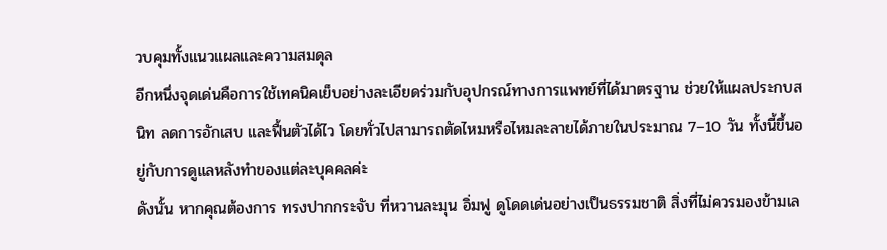วบคุมทั้งแนวแผลและความสมดุล
อีกหนึ่งจุดเด่นคือการใช้เทคนิคเย็บอย่างละเอียดร่วมกับอุปกรณ์ทางการแพทย์ที่ได้มาตรฐาน ช่วยให้แผลประกบสนิท ลดการอักเสบ และฟื้นตัวได้ไว โดยทั่วไปสามารถตัดไหมหรือไหมละลายได้ภายในประมาณ 7–10 วัน ทั้งนี้ขึ้นอยู่กับการดูแลหลังทำของแต่ละบุคคลค่ะ
ดังนั้น หากคุณต้องการ ทรงปากกระจับ ที่หวานละมุน อิ่มฟู ดูโดดเด่นอย่างเป็นธรรมชาติ สิ่งที่ไม่ควรมองข้ามเล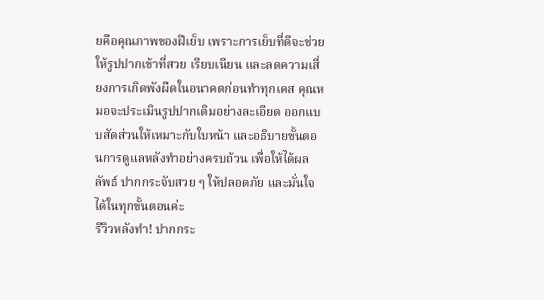ยคือคุณภาพของฝีเย็บ เพราะการเย็บที่ดีจะช่วยให้รูปปากเข้าที่สวย เรียบเนียน และลดความเสี่ยงการเกิดพังผืดในอนาคตก่อนทำทุกเคส คุณหมอจะประเมินรูปปากเดิมอย่างละเอียด ออกแบบสัดส่วนให้เหมาะกับใบหน้า และอธิบายขั้นตอนการดูแลหลังทำอย่างครบถ้วน เพื่อให้ได้ผลลัพธ์ ปากกระจับสวย ๆ ให้ปลอดภัย และมั่นใจได้ในทุกขั้นตอนค่ะ
รีวิวหลังทำ! ปากกระ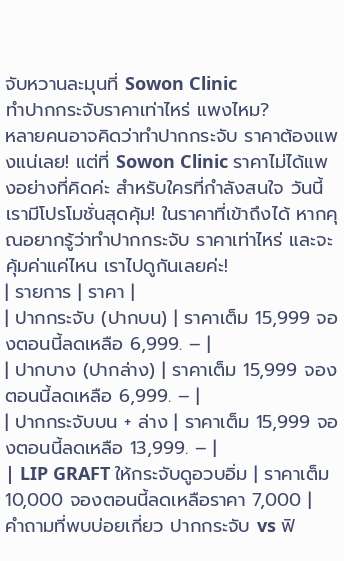จับหวานละมุนที่ Sowon Clinic
ทำปากกระจับราคาเท่าไหร่ แพงไหม?
หลายคนอาจคิดว่าทำปากกระจับ ราคาต้องแพงแน่เลย! แต่ที่ Sowon Clinic ราคาไม่ได้แพงอย่างที่คิดค่ะ สำหรับใครที่กำลังสนใจ วันนี้เรามีโปรโมชั่นสุดคุ้ม! ในราคาที่เข้าถึงได้ หากคุณอยากรู้ว่าทำปากกระจับ ราคาเท่าไหร่ และจะคุ้มค่าแค่ไหน เราไปดูกันเลยค่ะ!
| รายการ | ราคา |
| ปากกระจับ (ปากบน) | ราคาเต็ม 15,999 จองตอนนี้ลดเหลือ 6,999. – |
| ปากบาง (ปากล่าง) | ราคาเต็ม 15,999 จองตอนนี้ลดเหลือ 6,999. – |
| ปากกระจับบน + ล่าง | ราคาเต็ม 15,999 จองตอนนี้ลดเหลือ 13,999. – |
| LIP GRAFT ให้กระจับดูอวบอิ่ม | ราคาเต็ม 10,000 จองตอนนี้ลดเหลือราคา 7,000 |
คำถามที่พบบ่อยเกี่ยว ปากกระจับ vs ฟิ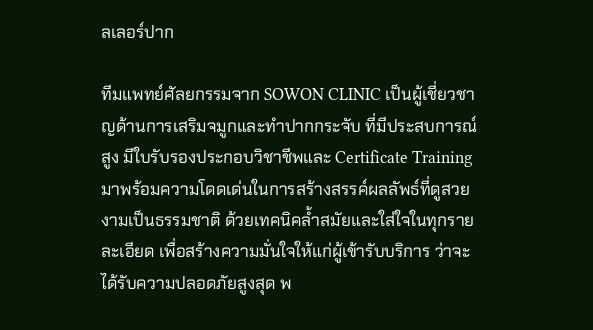ลเลอร์ปาก

ทีมแพทย์ศัลยกรรมจาก SOWON CLINIC เป็นผู้เชี่ยวชาญด้านการเสริมจมูกและทำปากกระจับ ที่มีประสบการณ์สูง มีใบรับรองประกอบวิชาชีพและ Certificate Training มาพร้อมความโดดเด่นในการสร้างสรรค์ผลลัพธ์ที่ดูสวยงามเป็นธรรมชาติ ด้วยเทคนิคล้ำสมัยและใส่ใจในทุกรายละเอียด เพื่อสร้างความมั่นใจให้แก่ผู้เข้ารับบริการ ว่าจะได้รับความปลอดภัยสูงสุด พ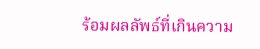ร้อมผลลัพธ์ที่เกินความ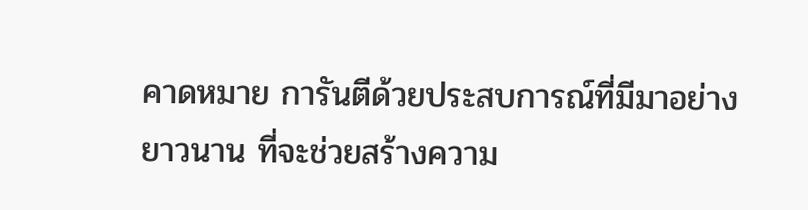คาดหมาย การันตีด้วยประสบการณ์ที่มีมาอย่างยาวนาน ที่จะช่วยสร้างความ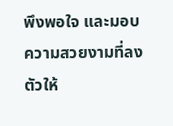พึงพอใจ และมอบความสวยงามที่ลงตัวให้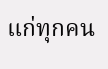แก่ทุกคน